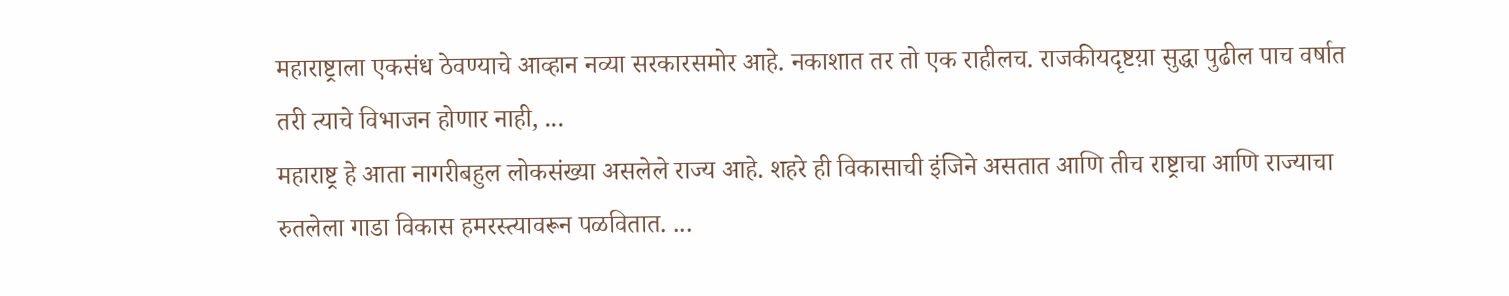महाराष्ट्राला एकसंध ठेवण्याचे आव्हान नव्या सरकारसमोर आहे. नकाशात तर तो एक राहीलच. राजकीयदृष्टय़ा सुद्धा पुढील पाच वर्षात तरी त्याचे विभाजन होणार नाही, ...
महाराष्ट्र हे आता नागरीबहुल लोकसंख्या असलेले राज्य आहे. शहरे ही विकासाची इंजिने असतात आणि तीच राष्ट्राचा आणि राज्याचा रुतलेला गाडा विकास हमरस्त्यावरून पळवितात. ...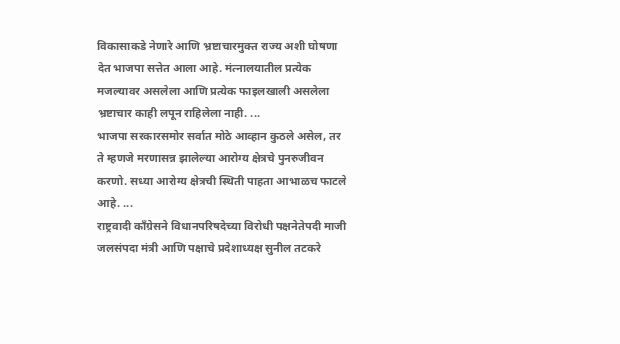विकासाकडे नेणारे आणि भ्रष्टाचारमुक्त राज्य अशी घोषणा देत भाजपा सत्तेत आला आहे. मंत्नालयातील प्रत्येक मजल्यावर असलेला आणि प्रत्येक फाइलखाली असलेला भ्रष्टाचार काही लपून राहिलेला नाही. ...
भाजपा सरकारसमोर सर्वात मोठे आव्हान कुठले असेल, तर ते म्हणजे मरणासन्न झालेल्या आरोग्य क्षेत्रचे पुनरुजीवन करणो. सध्या आरोग्य क्षेत्रची स्थिती पाहता आभाळच फाटले आहे. ...
राष्ट्रवादी काँग्रेसने विधानपरिषदेच्या विरोधी पक्षनेतेपदी माजी जलसंपदा मंत्री आणि पक्षाचे प्रदेशाध्यक्ष सुनील तटकरे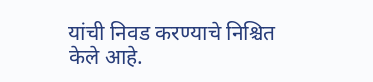यांची निवड करण्याचे निश्चित केले आहे.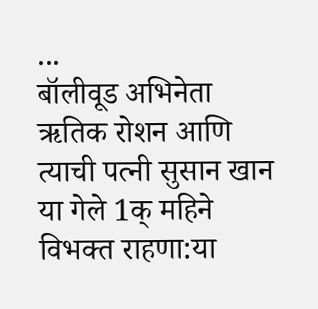...
बॉलीवूड अभिनेता ऋतिक रोशन आणि त्याची पत्नी सुसान खान या गेले 1क् महिने विभक्त राहणा:या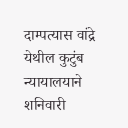दाम्पत्यास वांद्रे येथील कुटुंब न्यायालयाने शनिवारी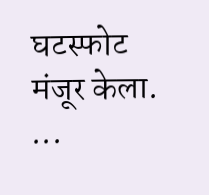घटस्फोट मंजूर केला. ...